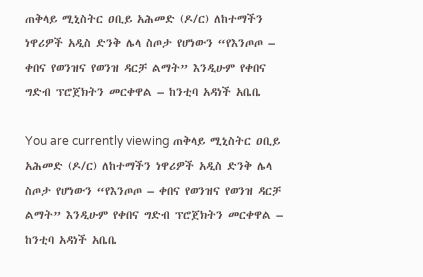ጠቅላይ ሚኒስትር ዐቢይ አሕመድ (ዶ/ር) ለከተማችን ነዋሪዎች አዲስ ድንቅ ሌላ ስጦታ የሆነውን “የእንጦጦ – ቀበና የወንዝና የወንዝ ዳርቻ ልማት” እንዲሁም የቀበና ግድብ ፕሮጀክትን መርቀዋል – ከንቲባ አዳነች አቤቤ

You are currently viewing ጠቅላይ ሚኒስትር ዐቢይ አሕመድ (ዶ/ር) ለከተማችን ነዋሪዎች አዲስ ድንቅ ሌላ ስጦታ የሆነውን “የእንጦጦ – ቀበና የወንዝና የወንዝ ዳርቻ ልማት” እንዲሁም የቀበና ግድብ ፕሮጀክትን መርቀዋል – ከንቲባ አዳነች አቤቤ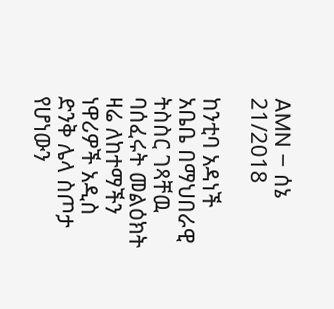AMN – ሰኔ 21/2018

ከንቲባ አዳነች አቤቤ በማህበራዊ ትስስር ገጻቸዉ ባሰፈሩት መልዕክት ዛሬ ለከተማችን ነዋሪዎች አዲስ ድንቅ ሌላ ስጦታ የሆነውን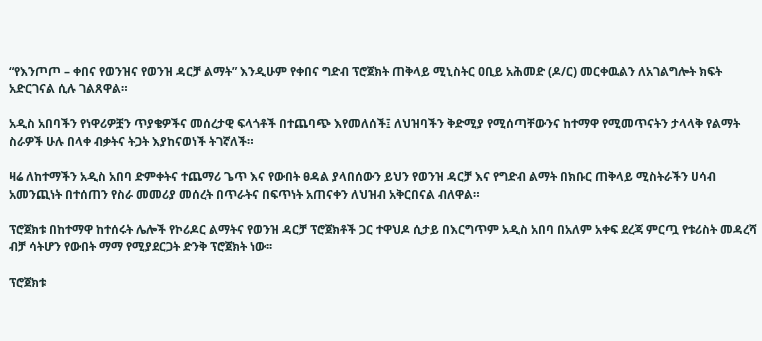“የእንጦጦ – ቀበና የወንዝና የወንዝ ዳርቻ ልማት” እንዲሁም የቀበና ግድብ ፕሮጀክት ጠቅላይ ሚኒስትር ዐቢይ አሕመድ (ዶ/ር) መርቀዉልን ለአገልግሎት ክፍት አድርገናል ሲሉ ገልጸዋል።

አዲስ አበባችን የነዋሪዎቿን ጥያቄዎችና መሰረታዊ ፍላጎቶች በተጨባጭ እየመለሰች፤ ለህዝባችን ቅድሚያ የሚሰጣቸውንና ከተማዋ የሚመጥናትን ታላላቅ የልማት ስራዎች ሁሉ በላቀ ብቃትና ትጋት እያከናወነች ትገኛለች።

ዛሬ ለከተማችን አዲስ አበባ ድምቀትና ተጨማሪ ጌጥ እና የውበት ፀዳል ያላበሰውን ይህን የወንዝ ዳርቻ እና የግድብ ልማት በክቡር ጠቅላይ ሚስትራችን ሀሳብ አመንጪነት በተሰጠን የስራ መመሪያ መሰረት በጥራትና በፍጥነት አጠናቀን ለህዝብ አቅርበናል ብለዋል።

ፕሮጀክቱ በከተማዋ ከተሰሩት ሌሎች የኮሪዶር ልማትና የወንዝ ዳርቻ ፕሮጀክቶች ጋር ተዋህዶ ሲታይ በእርግጥም አዲስ አበባ በአለም አቀፍ ደረጃ ምርጧ የቱሪስት መዳረሻ ብቻ ሳትሆን የውበት ማማ የሚያደርጋት ድንቅ ፕሮጀክት ነው፡፡

ፕሮጀክቱ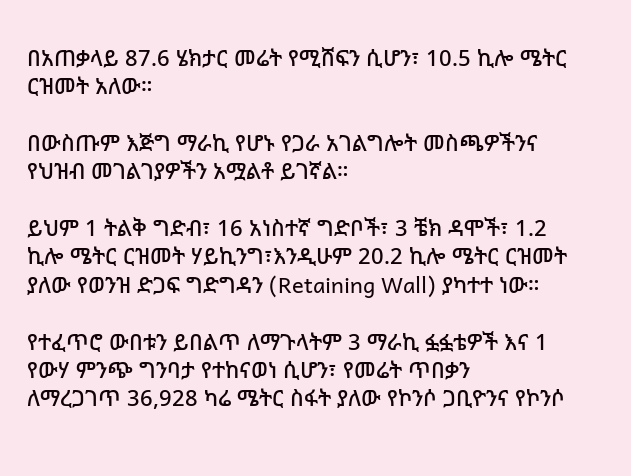በአጠቃላይ 87.6 ሄክታር መሬት የሚሸፍን ሲሆን፣ 10.5 ኪሎ ሜትር ርዝመት አለው።

በውስጡም እጅግ ማራኪ የሆኑ የጋራ አገልግሎት መስጫዎችንና የህዝብ መገልገያዎችን አሟልቶ ይገኛል።

ይህም 1 ትልቅ ግድብ፣ 16 አነስተኛ ግድቦች፣ 3 ቼክ ዳሞች፣ 1.2 ኪሎ ሜትር ርዝመት ሃይኪንግ፣እንዲሁም 20.2 ኪሎ ሜትር ርዝመት ያለው የወንዝ ድጋፍ ግድግዳን (Retaining Wall) ያካተተ ነው።

የተፈጥሮ ውበቱን ይበልጥ ለማጉላትም 3 ማራኪ ፏፏቴዎች እና 1 የውሃ ምንጭ ግንባታ የተከናወነ ሲሆን፣ የመሬት ጥበቃን ለማረጋገጥ 36,928 ካሬ ሜትር ስፋት ያለው የኮንሶ ጋቢዮንና የኮንሶ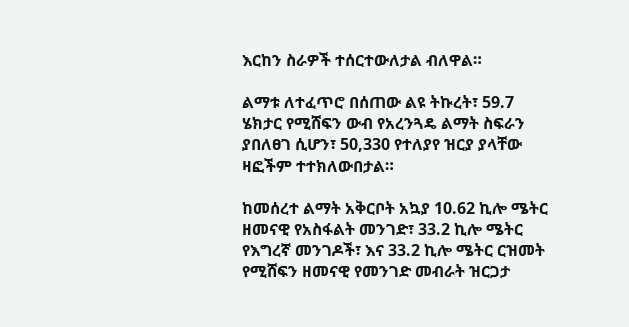እርከን ስራዎች ተሰርተውለታል ብለዋል።

ልማቱ ለተፈጥሮ በሰጠው ልዩ ትኩረት፣ 59.7 ሄክታር የሚሸፍን ውብ የአረንጓዴ ልማት ስፍራን ያበለፀገ ሲሆን፣ 50,330 የተለያየ ዝርያ ያላቸው ዛፎችም ተተክለውበታል።

ከመሰረተ ልማት አቅርቦት አኳያ 10.62 ኪሎ ሜትር ዘመናዊ የአስፋልት መንገድ፣ 33.2 ኪሎ ሜትር የእግረኛ መንገዶች፣ እና 33.2 ኪሎ ሜትር ርዝመት የሚሸፍን ዘመናዊ የመንገድ መብራት ዝርጋታ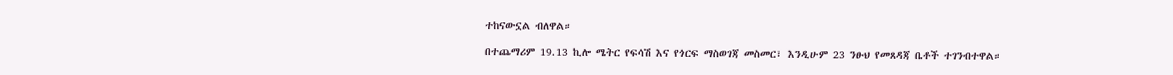ተከናውኗል ብለዋል።

በተጨማሪም 19.13 ኪሎ ሜትር የፍሳሽ እና የጎርፍ ማስወገጃ መስመር፣ እንዲሁም 23 ንፁህ የመጸዳጃ ቤቶች ተገንብተዋል።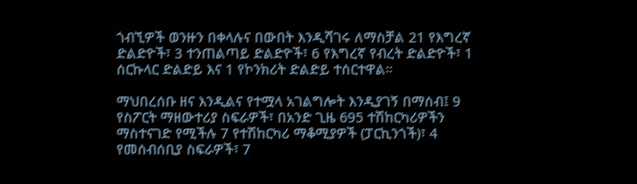ጎብኚዎች ወንዙን በቀላሉና በውበት እንዲሻገሩ ለማስቻል 21 የእግረኛ ድልድዮች፣ 3 ተንጠልጣይ ድልድዮች፣ 6 የእግረኛ የብረት ድልድዮች፣ 1 ሰርኩላር ድልድይ እና 1 የኮንክሪት ድልድይ ተሰርተዋል።

ማህበረሰቡ ዘና እንዲልና የተሟላ አገልግሎት እንዲያገኝ በማሰብ፤ 9 የስፖርት ማዘውተሪያ ስፍራዎች፣ በአንድ ጊዜ 695 ተሽከርካሪዎችን ማስተናገድ የሚችሉ 7 የተሽከርካሪ ማቆሚያዎች (ፓርኪንጎች)፣ 4 የመሰብሰቢያ ስፍራዎች፣ 7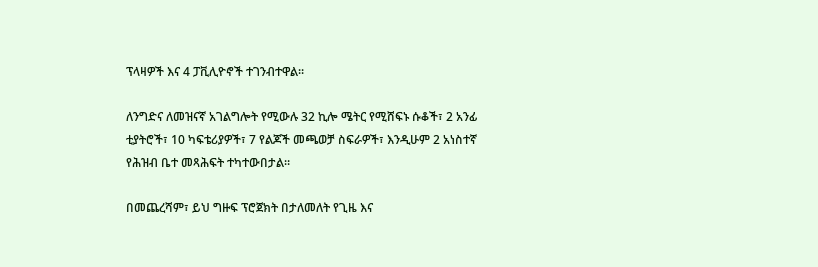ፕላዛዎች እና 4 ፓቪሊዮኖች ተገንብተዋል።

ለንግድና ለመዝናኛ አገልግሎት የሚውሉ 32 ኪሎ ሜትር የሚሸፍኑ ሱቆች፣ 2 አንፊ ቲያትሮች፣ 10 ካፍቴሪያዎች፣ 7 የልጆች መጫወቻ ስፍራዎች፣ እንዲሁም 2 አነስተኛ የሕዝብ ቤተ መጻሕፍት ተካተውበታል።

በመጨረሻም፣ ይህ ግዙፍ ፕሮጀክት በታለመለት የጊዜ እና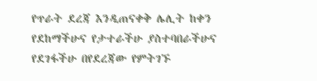የጥራት ደረጃ እንዲጠናቀቅ ሌሊት ከቀን የደከማችሁና የታተራችሁ ያስተባበራችሁና የደገፋችሁ በየደረጃው የምትገኙ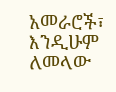አመራሮች፣ እንዲሁም ለመላው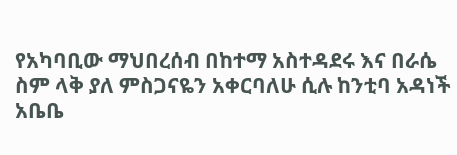የአካባቢው ማህበረሰብ በከተማ አስተዳደሩ እና በራሴ ስም ላቅ ያለ ምስጋናዬን አቀርባለሁ ሲሉ ከንቲባ አዳነች አቤቤ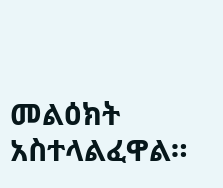መልዕክት አስተላልፈዋል።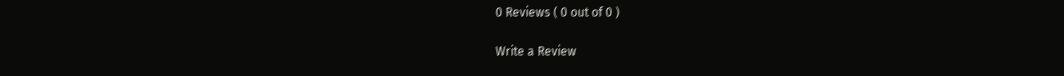0 Reviews ( 0 out of 0 )

Write a Review